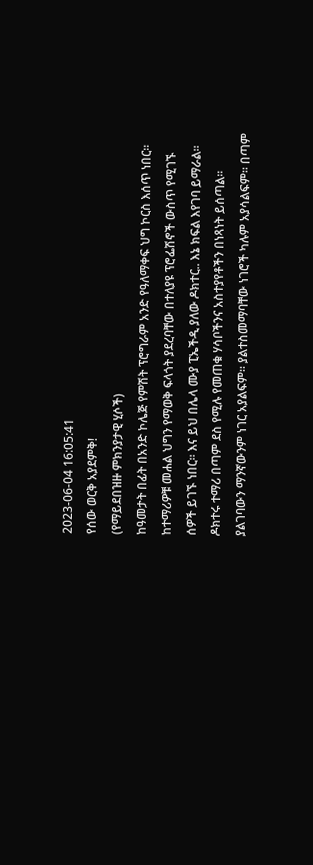2023-06-04 16:05:41
የሰው ወርቅ አያደምቅ!
(የማይደበዝዙ ምክንያታዊ ሂሶች)
ከዓመታት በፊት በአንድ ኮሌጅ የምሽት ፕሮግራም አንድ የዓለማቀፍ ህግ ኮርስ እሰጥ ነበር፡፡ ከተማሪዎቹ መሐል ህግን የማወቅ ፍላጎት ያደረባቸው በተለያዩ ፕሮፌሽኖች ውስጥ የሚገኙ ሰዎች ይገኙ ነበር፡፡ እና ይህ በሌላ ሙያ ፒኤችዲ ያለው ዶክተር.. እኔ ክፍል እየገባ ይማራል፡፡
ዶክተሩ ተማሪ በጣም ደስ የሚሉ የመጠቁ ሃሳቦችንና አስተያየቶችን በነጻነት ይሰጣል፡፡ ያልገባውን ማንኛውንም ነገር አያልፍም፡፡ ያልተስመማባቸው ነገሮች ካሉም አያሳልፍም፡፡ በጣም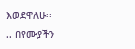እወደዋለሁ፡፡
.. በየሙያችን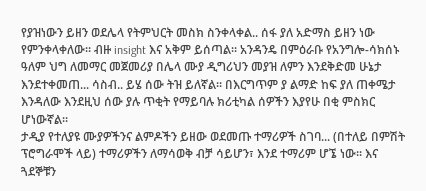የያዝነውን ይዘን ወደሌላ የትምህርት መስክ ስንቀላቀል.. ሰፋ ያለ አድማስ ይዘን ነው የምንቀላቀለው፡፡ ብዙ insight እና አቅም ይሰጣል፡፡ አንዳንዴ በምዕራቡ የአንግሎ-ሳክሰኑ ዓለም ህግ ለመማር መጀመሪያ በሌላ ሙያ ዲግሪህን መያዝ ለምን እንደቅድመ ሁኔታ እንደተቀመጠ... ሳስብ.. ይሄ ሰው ትዝ ይለኛል፡፡ በእርግጥም ያ ልማድ ከፍ ያለ ጠቀሜታ እንዳለው እንደዚህ ሰው ያሉ ጥቂት የማይባሉ ክሪቲካል ሰዎችን እያየሁ በቂ ምስክር ሆነውኛል፡፡
ታዲያ የተለያዩ ሙያዎችንና ልምዶችን ይዘው ወደመጡ ተማሪዎች ስገባ... (በተለይ በምሽት ፕሮግራሞች ላይ) ተማሪዎችን ለማሳወቅ ብቻ ሳይሆን፣ እንደ ተማሪም ሆኜ ነው፡፡ እና ጓደኞቹን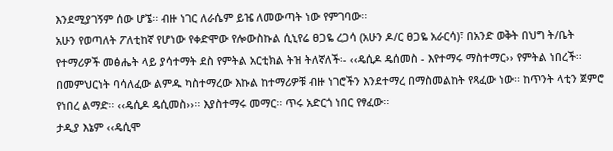እንደሚያገኝም ሰው ሆኜ፡፡ ብዙ ነገር ለራሴም ይዤ ለመውጣት ነው የምገባው፡፡
አሁን የወጣለት ፖለቲከኛ የሆነው የቀድሞው የሎውስኩል ሲኒየሬ ፀጋዬ ረጋሳ (አሁን ዶ/ር ፀጋዬ አራርሳ)፣ በአንድ ወቅት በህግ ት/ቤት የተማሪዎች መፅሔት ላይ ያሳተማት ደስ የምትል አርቲክል ትዝ ትለኛለች፡- ‹‹ዴሲዶ ዴሰመስ - እየተማሩ ማስተማር›› የምትል ነበረች፡፡ በመምህርነት ባሳለፈው ልምዱ ካስተማረው እኩል ከተማሪዎቹ ብዙ ነገሮችን እንደተማረ በማስመልከት የጻፈው ነው፡፡ ከጥንት ላቲን ጀምሮ የነበረ ልማድ፡፡ ‹‹ዴሲዶ ዴሲመስ››፡፡ እያስተማሩ መማር፡፡ ጥሩ አድርጎ ነበር የፃፈው፡፡
ታዲያ እኔም ‹‹ዴሲሞ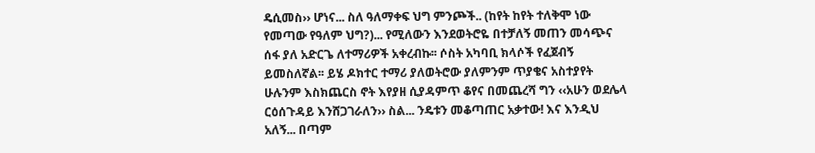ዴሲመስ›› ሆነና... ስለ ዓለማቀፍ ህግ ምንጮች.. (ከየት ከየት ተለቅሞ ነው የመጣው የዓለም ህግ?)... የሚለውን እንደወትሮዬ በተቻለኝ መጠን መሳጭና ሰፋ ያለ አድርጌ ለተማሪዎች አቀረብኩ፡፡ ሶስት አካባቢ ክላሶች የፈጀብኝ ይመስለኛል፡፡ ይሄ ዶክተር ተማሪ ያለወትሮው ያለምንም ጥያቄና አስተያየት ሁሉንም እስክጨርስ ኖት እየያዘ ሲያዳምጥ ቆየና በመጨረሻ ግን ‹‹አሁን ወደሌላ ርዕሰጉዳይ እንሸጋገራለን›› ስል... ንዴቱን መቆጣጠር አቃተው! እና እንዲህ አለኝ... በጣም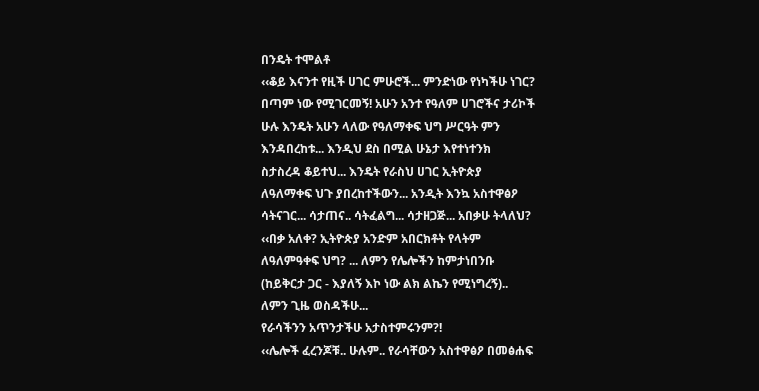በንዴት ተሞልቶ
‹‹ቆይ እናንተ የዚች ሀገር ምሁሮች... ምንድነው የነካችሁ ነገር?
በጣም ነው የሚገርመኝ! አሁን አንተ የዓለም ሀገሮችና ታሪኮች
ሁሉ እንዴት አሁን ላለው የዓለማቀፍ ህግ ሥርዓት ምን
እንዳበረከቱ... እንዲህ ደስ በሚል ሁኔታ እየተነተንክ
ስታስረዳ ቆይተህ... እንዴት የራስህ ሀገር ኢትዮጵያ
ለዓለማቀፍ ህጉ ያበረከተችውን... አንዲት እንኳ አስተዋፅዖ
ሳትናገር... ሳታጠና.. ሳትፈልግ... ሳታዘጋጅ... አበቃሁ ትላለህ?
‹‹በቃ አለቀ? ኢትዮጵያ አንድም አበርክቶት የላትም
ለዓለምዓቀፍ ህግ? ... ለምን የሌሎችን ከምታነበንቡ
(ከይቅርታ ጋር - እያለኝ እኮ ነው ልክ ልኬን የሚነግረኝ)..
ለምን ጊዜ ወስዳችሁ...
የራሳችንን አጥንታችሁ አታስተምሩንም?!
‹‹ሌሎች ፈረንጆቹ.. ሁሉም.. የራሳቸውን አስተዋፅዖ በመፅሐፍ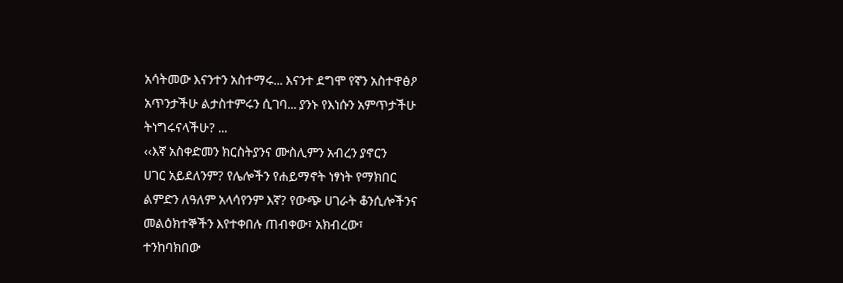አሳትመው እናንተን አስተማሩ... እናንተ ደግሞ የኛን አስተዋፅዖ
አጥንታችሁ ልታስተምሩን ሲገባ... ያንኑ የእነሱን አምጥታችሁ
ትነግሩናላችሁ? ...
‹‹እኛ አስቀድመን ክርስትያንና ሙስሊምን አብረን ያኖርን
ሀገር አይደለንም? የሌሎችን የሐይማኖት ነፃነት የማክበር
ልምድን ለዓለም አላሳየንም እኛ? የውጭ ሀገራት ቆንሲሎችንና
መልዕክተኞችን እየተቀበሉ ጠብቀው፣ አክብረው፣
ተንከባክበው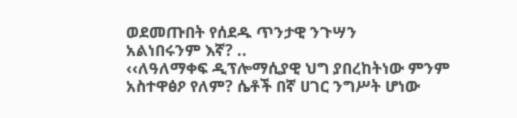ወደመጡበት የሰደዱ ጥንታዊ ንጉሣን
አልነበሩንም እኛ? ..
‹‹ለዓለማቀፍ ዲፕሎማሲያዊ ህግ ያበረከትነው ምንም
አስተዋፅዖ የለም? ሴቶች በኛ ሀገር ንግሥት ሆነው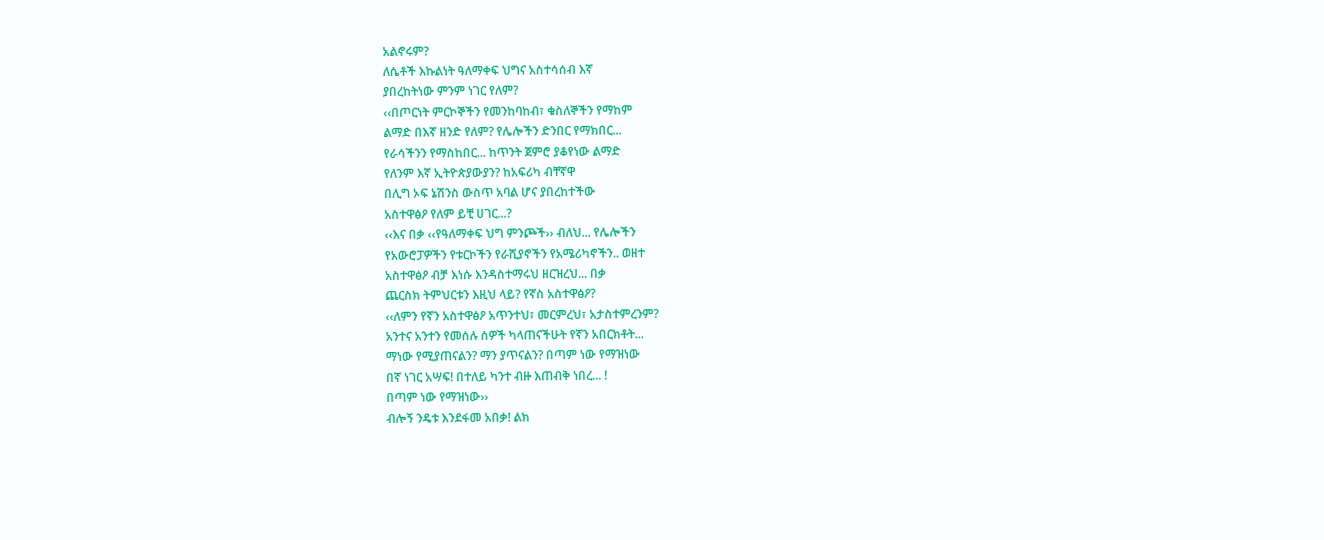አልኖሩም?
ለሴቶች እኩልነት ዓለማቀፍ ህግና አስተሳሰብ እኛ
ያበረከትነው ምንም ነገር የለም?
‹‹በጦርነት ምርኮኞችን የመንከባከብ፣ ቁስለኞችን የማከም
ልማድ በእኛ ዘንድ የለም? የሌሎችን ድንበር የማክበር...
የራሳችንን የማስከበር... ከጥንት ጀምሮ ያቆየነው ልማድ
የለንም እኛ ኢትዮጵያውያን? ከአፍሪካ ብቸኛዋ
በሊግ ኦፍ ኔሽንስ ውስጥ አባል ሆና ያበረከተችው
አስተዋፅዖ የለም ይቺ ሀገር...?
‹‹እና በቃ ‹‹የዓለማቀፍ ህግ ምንጮች›› ብለህ... የሌሎችን
የአውሮፓዎችን የቱርኮችን የራሺያኖችን የአሜሪካኖችን.. ወዘተ
አስተዋፅዖ ብቻ እነሱ እንዳስተማሩህ ዘርዝረህ... በቃ
ጨርስክ ትምህርቱን እዚህ ላይ? የኛስ አስተዋፅዖ?
‹‹ለምን የኛን አስተዋፅዖ አጥንተህ፣ መርምረህ፣ አታስተምረንም?
አንተና አንተን የመሰሉ ሰዎች ካላጠናችሁት የኛን አበርክቶት...
ማነው የሚያጠናልን? ማን ያጥናልን? በጣም ነው የማዝነው
በኛ ነገር አሣፍ! በተለይ ካንተ ብዙ እጠብቅ ነበረ... !
በጣም ነው የማዝነው››
ብሎኝ ንዴቱ እንደፋመ አበቃ! ልክ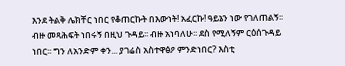እንደ ትልቅ ሌክቸር ነበር የቆጠርኩት በእውነት! አፈርኩ! ዓይኔን ነው የገለጠልኝ፡፡ ብዙ መጻሕፍት ነበሩኝ በዚህ ጉዳይ፡፡ ብዙ አነባለሁ፡፡ ደስ የሚለኝም ርዕሰጉዳይ ነበር፡፡ ግን ለአንድም ቀን... ያገሬስ አስተዋፅዖ ምንድነበር? እስቲ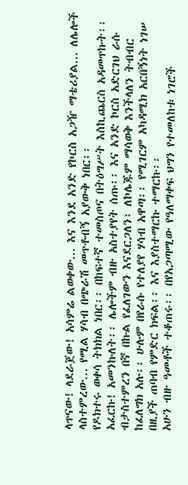ላጥናው! ላደራጀው! አሳምሬ ልወቀው... እና እንደ አንድ የኮርስ አጋዥ ማቴሪያል... ለሌሎች ላስተምረው... የሚል ሃሳብ በጭራሽ መጥቶብኝ አያውቅ ነበር፡፡
የዶክተሩ ወቀሳ ትክክል ነበር፡፡ በከፍተኛ ተመስጦና በትዕግሥት እስኪጨርስ አዳመጥኩት፡፡ አፈርኩ! አመንኩለት፡፡ ሌሎችም ብዙ አስተያየት ሰጡ፡፡ እና አንድ ኮርስ አድርገህ ራሱ ብታስተምረን በኛ በኩል የፈለገውን እናደርጋለን፣ ለኮሌጁም ማሳወቅ እንችላለን ትብብር ከፈለግክ አሉ፡፡ ሁሉም በየራሱ የተለያየ ሃሳብ አዋጣ፡፡ የሚገርም አካዳሚክ አርበኝነት ነገሠ በዚያች ጠባብ የምድር ክፍል፡፡ እና እያስተማርኩ ተማርኩ፡፡
አሁን ብዙ ዓመቶች ተቆጠሩ፡፡ በየአጋጣሚው የዓለማቀፍ ህግን የተመለከቱ ነገሮች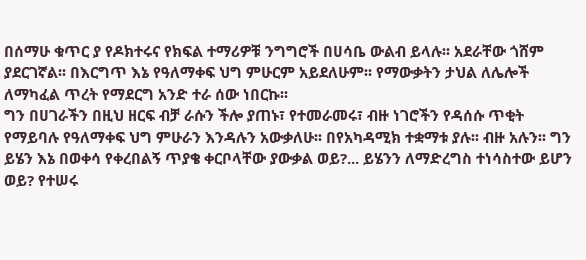በሰማሁ ቁጥር ያ የዶክተሩና የክፍል ተማሪዎቹ ንግግሮች በሀሳቤ ውልብ ይላሉ፡፡ አደራቸው ጎሸም ያደርገኛል፡፡ በእርግጥ እኔ የዓለማቀፍ ህግ ምሁርም አይደለሁም፡፡ የማውቃትን ታህል ለሌሎች ለማካፈል ጥረት የማደርግ አንድ ተራ ሰው ነበርኩ፡፡
ግን በሀገራችን በዚህ ዘርፍ ብቻ ራሱን ችሎ ያጠኑ፣ የተመራመሩ፣ ብዙ ነገሮችን የዳሰሱ ጥቂት የማይባሉ የዓለማቀፍ ህግ ምሁራን እንዳሉን አውቃለሁ፡፡ በየአካዳሚክ ተቋማቱ ያሉ፡፡ ብዙ አሉን፡፡ ግን ይሄን እኔ በወቀሳ የቀረበልኝ ጥያቄ ቀርቦላቸው ያውቃል ወይ?... ይሄንን ለማድረግስ ተነሳስተው ይሆን ወይ? የተሠሩ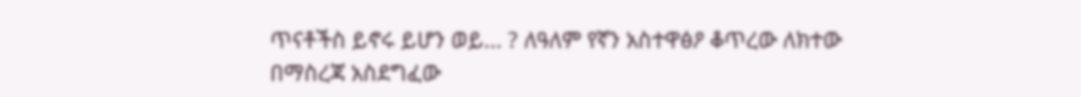ጥናቶችስ ይኖሩ ይሆን ወይ... ? ለዓለም የኛን አስተዋፅዖ ቆጥረው ለክተው በማስረጃ አስደግፈው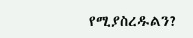የሚያስረዱልን?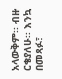አላውቅም፡፡ ብዙ ርቄያለሁ፡፡ እንኳ በመጻፉ፣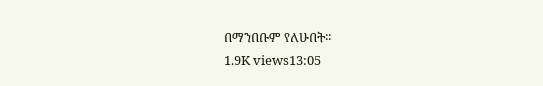በማንበቡም የለሁበት፡፡
1.9K views13:05